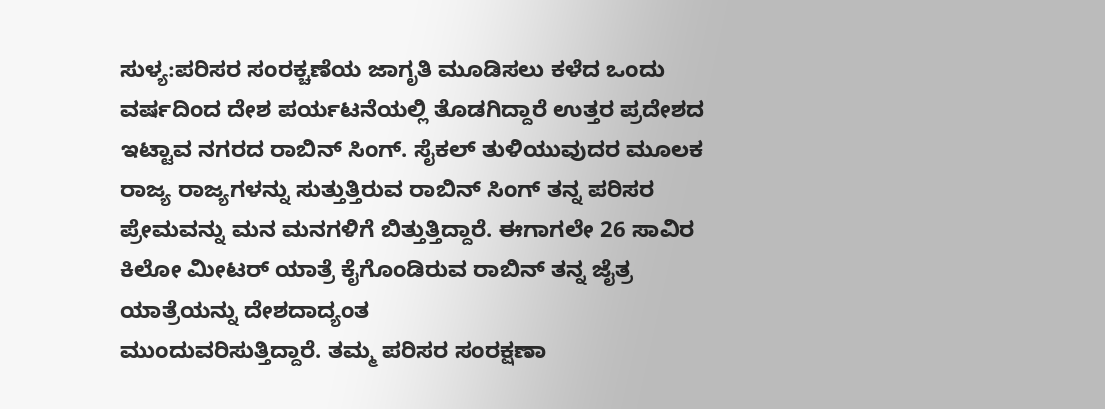ಸುಳ್ಯ:ಪರಿಸರ ಸಂರಕ್ಚಣೆಯ ಜಾಗೃತಿ ಮೂಡಿಸಲು ಕಳೆದ ಒಂದು ವರ್ಷದಿಂದ ದೇಶ ಪರ್ಯಟನೆಯಲ್ಲಿ ತೊಡಗಿದ್ದಾರೆ ಉತ್ತರ ಪ್ರದೇಶದ ಇಟ್ಟಾವ ನಗರದ ರಾಬಿನ್ ಸಿಂಗ್. ಸೈಕಲ್ ತುಳಿಯುವುದರ ಮೂಲಕ ರಾಜ್ಯ ರಾಜ್ಯಗಳನ್ನು ಸುತ್ತುತ್ತಿರುವ ರಾಬಿನ್ ಸಿಂಗ್ ತನ್ನ ಪರಿಸರ ಪ್ರೇಮವನ್ನು ಮನ ಮನಗಳಿಗೆ ಬಿತ್ತುತ್ತಿದ್ದಾರೆ. ಈಗಾಗಲೇ 26 ಸಾವಿರ ಕಿಲೋ ಮೀಟರ್ ಯಾತ್ರೆ ಕೈಗೊಂಡಿರುವ ರಾಬಿನ್ ತನ್ನ ಜೈತ್ರ ಯಾತ್ರೆಯನ್ನು ದೇಶದಾದ್ಯಂತ
ಮುಂದುವರಿಸುತ್ತಿದ್ದಾರೆ. ತಮ್ಮ ಪರಿಸರ ಸಂರಕ್ಷಣಾ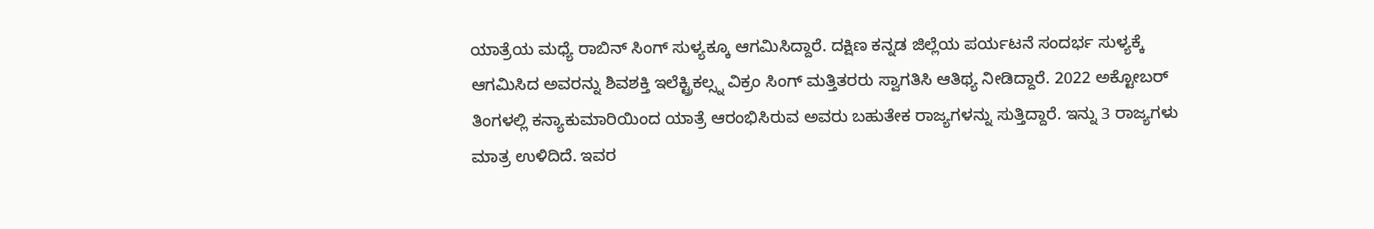ಯಾತ್ರೆಯ ಮಧ್ಯೆ ರಾಬಿನ್ ಸಿಂಗ್ ಸುಳ್ಯಕ್ಕೂ ಆಗಮಿಸಿದ್ದಾರೆ. ದಕ್ಷಿಣ ಕನ್ನಡ ಜಿಲ್ಲೆಯ ಪರ್ಯಟನೆ ಸಂದರ್ಭ ಸುಳ್ಯಕ್ಕೆ ಆಗಮಿಸಿದ ಅವರನ್ನು ಶಿವಶಕ್ತಿ ಇಲೆಕ್ಟ್ರಿಕಲ್ಸ್ನ ವಿಕ್ರಂ ಸಿಂಗ್ ಮತ್ತಿತರರು ಸ್ವಾಗತಿಸಿ ಆತಿಥ್ಯ ನೀಡಿದ್ದಾರೆ. 2022 ಅಕ್ಟೋಬರ್ ತಿಂಗಳಲ್ಲಿ ಕನ್ಯಾಕುಮಾರಿಯಿಂದ ಯಾತ್ರೆ ಆರಂಭಿಸಿರುವ ಅವರು ಬಹುತೇಕ ರಾಜ್ಯಗಳನ್ನು ಸುತ್ತಿದ್ದಾರೆ. ಇನ್ನು 3 ರಾಜ್ಯಗಳು ಮಾತ್ರ ಉಳಿದಿದೆ. ಇವರ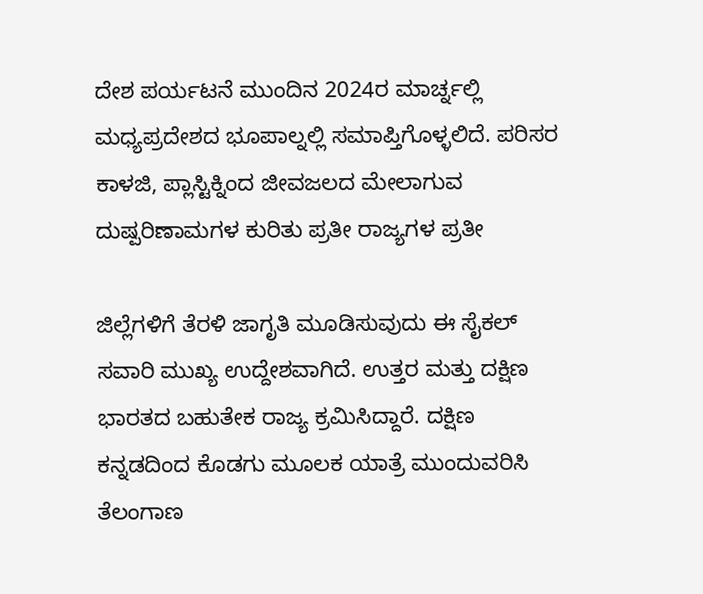ದೇಶ ಪರ್ಯಟನೆ ಮುಂದಿನ 2024ರ ಮಾರ್ಚ್ನಲ್ಲಿ ಮಧ್ಯಪ್ರದೇಶದ ಭೂಪಾಲ್ನಲ್ಲಿ ಸಮಾಪ್ತಿಗೊಳ್ಳಲಿದೆ. ಪರಿಸರ ಕಾಳಜಿ, ಪ್ಲಾಸ್ಟಿಕ್ನಿಂದ ಜೀವಜಲದ ಮೇಲಾಗುವ ದುಷ್ಪರಿಣಾಮಗಳ ಕುರಿತು ಪ್ರತೀ ರಾಜ್ಯಗಳ ಪ್ರತೀ

ಜಿಲ್ಲೆಗಳಿಗೆ ತೆರಳಿ ಜಾಗೃತಿ ಮೂಡಿಸುವುದು ಈ ಸೈಕಲ್ ಸವಾರಿ ಮುಖ್ಯ ಉದ್ದೇಶವಾಗಿದೆ. ಉತ್ತರ ಮತ್ತು ದಕ್ಷಿಣ ಭಾರತದ ಬಹುತೇಕ ರಾಜ್ಯ ಕ್ರಮಿಸಿದ್ದಾರೆ. ದಕ್ಷಿಣ ಕನ್ನಡದಿಂದ ಕೊಡಗು ಮೂಲಕ ಯಾತ್ರೆ ಮುಂದುವರಿಸಿ ತೆಲಂಗಾಣ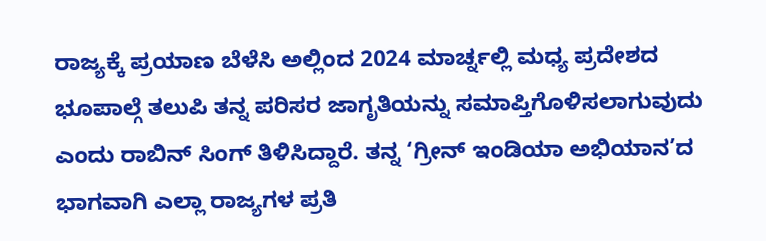ರಾಜ್ಯಕ್ಕೆ ಪ್ರಯಾಣ ಬೆಳೆಸಿ ಅಲ್ಲಿಂದ 2024 ಮಾರ್ಚ್ನಲ್ಲಿ ಮಧ್ಯ ಪ್ರದೇಶದ ಭೂಪಾಲ್ಗೆ ತಲುಪಿ ತನ್ನ ಪರಿಸರ ಜಾಗೃತಿಯನ್ನು ಸಮಾಪ್ತಿಗೊಳಿಸಲಾಗುವುದು ಎಂದು ರಾಬಿನ್ ಸಿಂಗ್ ತಿಳಿಸಿದ್ದಾರೆ. ತನ್ನ ‘ಗ್ರೀನ್ ಇಂಡಿಯಾ ಅಭಿಯಾನ’ದ ಭಾಗವಾಗಿ ಎಲ್ಲಾ ರಾಜ್ಯಗಳ ಪ್ರತಿ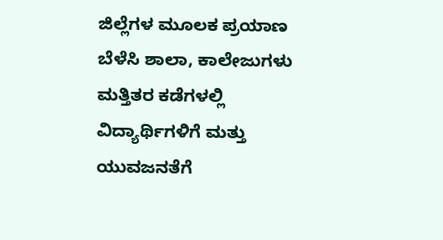ಜಿಲ್ಲೆಗಳ ಮೂಲಕ ಪ್ರಯಾಣ ಬೆಳೆಸಿ ಶಾಲಾ, ಕಾಲೇಜುಗಳು ಮತ್ತಿತರ ಕಡೆಗಳಲ್ಲಿ ವಿದ್ಯಾರ್ಥಿಗಳಿಗೆ ಮತ್ತು ಯುವಜನತೆಗೆ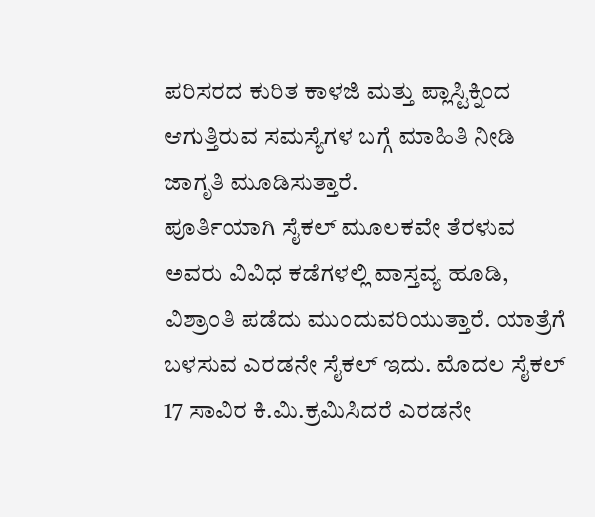ಪರಿಸರದ ಕುರಿತ ಕಾಳಜಿ ಮತ್ತು ಪ್ಲಾಸ್ಟಿಕ್ನಿಂದ ಆಗುತ್ತಿರುವ ಸಮಸ್ಯೆಗಳ ಬಗ್ಗೆ ಮಾಹಿತಿ ನೀಡಿ ಜಾಗೃತಿ ಮೂಡಿಸುತ್ತಾರೆ.
ಪೂರ್ತಿಯಾಗಿ ಸೈಕಲ್ ಮೂಲಕವೇ ತೆರಳುವ ಅವರು ವಿವಿಧ ಕಡೆಗಳಲ್ಲಿ ವಾಸ್ತವ್ಯ ಹೂಡಿ, ವಿಶ್ರಾಂತಿ ಪಡೆದು ಮುಂದುವರಿಯುತ್ತಾರೆ. ಯಾತ್ರೆಗೆ ಬಳಸುವ ಎರಡನೇ ಸೈಕಲ್ ಇದು. ಮೊದಲ ಸೈಕಲ್ 17 ಸಾವಿರ ಕಿ.ಮಿ.ಕ್ರಮಿಸಿದರೆ ಎರಡನೇ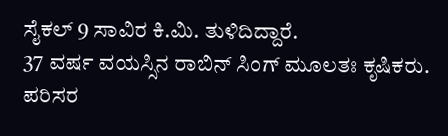ಸೈಕಲ್ 9 ಸಾವಿರ ಕಿ.ಮಿ. ತುಳಿದಿದ್ದಾರೆ.
37 ವರ್ಷ ವಯಸ್ಸಿನ ರಾಬಿನ್ ಸಿಂಗ್ ಮೂಲತಃ ಕೃಷಿಕರು. ಪರಿಸರ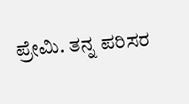ಪ್ರೇಮಿ. ತನ್ನ ಪರಿಸರ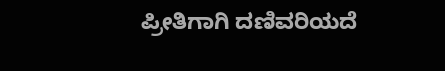ಪ್ರೀತಿಗಾಗಿ ದಣಿವರಿಯದೆ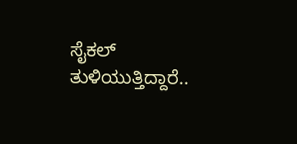ಸೈಕಲ್ ತುಳಿಯುತ್ತಿದ್ದಾರೆ..